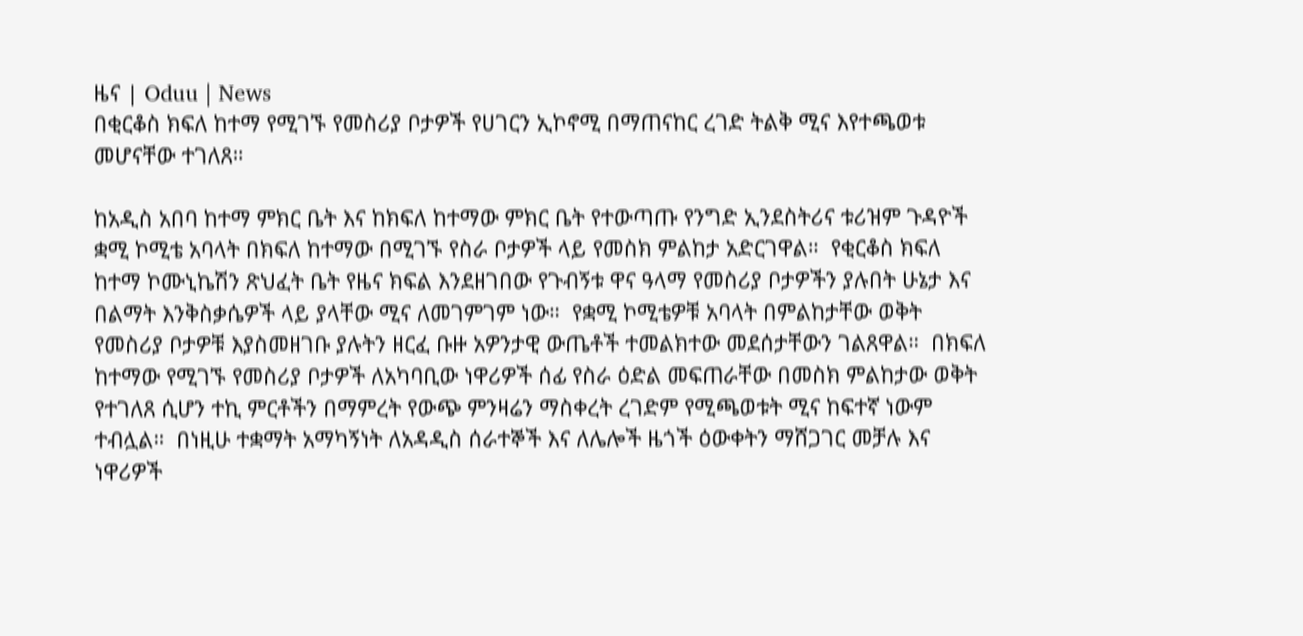ዜና | Oduu | News
በቂርቆስ ክፍለ ከተማ የሚገኙ የመስሪያ ቦታዎች የሀገርን ኢኮኖሚ በማጠናከር ረገድ ትልቅ ሚና እየተጫወቱ መሆናቸው ተገለጸ።

ከአዲስ አበባ ከተማ ምክር ቤት እና ከክፍለ ከተማው ምክር ቤት የተውጣጡ የንግድ ኢንደስትሪና ቱሪዝም ጉዳዮች ቋሚ ኮሚቴ አባላት በክፍለ ከተማው በሚገኙ የስራ ቦታዎች ላይ የመስክ ምልከታ አድርገዋል።  የቂርቆስ ክፍለ ከተማ ኮሙኒኬሽን ጽህፈት ቤት የዜና ክፍል እንደዘገበው የጉብኝቱ ዋና ዓላማ የመስሪያ ቦታዎችን ያሉበት ሁኔታ እና በልማት እንቅስቃሴዎች ላይ ያላቸው ሚና ለመገምገም ነው።  የቋሚ ኮሚቴዎቹ አባላት በምልከታቸው ወቅት የመስሪያ ቦታዎቹ እያስመዘገቡ ያሉትን ዘርፈ ቡዙ አዎንታዊ ውጤቶች ተመልክተው መደሰታቸውን ገልጸዋል።  በክፍለ ከተማው የሚገኙ የመስሪያ ቦታዎች ለአካባቢው ነዋሪዎች ሰፊ የስራ ዕድል መፍጠራቸው በመስክ ምልከታው ወቅት የተገለጸ ሲሆን ተኪ ምርቶችን በማምረት የውጭ ምንዛሬን ማስቀረት ረገድም የሚጫወቱት ሚና ከፍተኛ ነውም ተብሏል።  በነዚሁ ተቋማት አማካኝነት ለአዳዲስ ሰራተኞች እና ለሌሎች ዜጎች ዕውቀትን ማሸጋገር መቻሉ እና ነዋሪዎች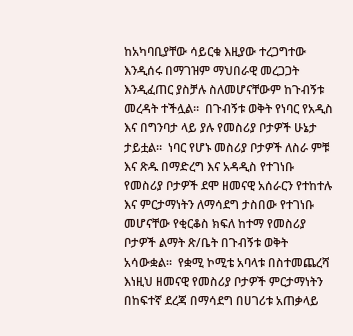ከአካባቢያቸው ሳይርቁ እዚያው ተረጋግተው እንዲሰሩ በማገዝም ማህበራዊ መረጋጋት እንዲፈጠር ያስቻሉ ስለመሆናቸውም ከጉብኝቱ መረዳት ተችሏል።  በጉብኝቱ ወቅት የነባር የአዲስ እና በግንባታ ላይ ያሉ የመስሪያ ቦታዎች ሁኔታ ታይቷል።  ነባር የሆኑ መስሪያ ቦታዎች ለስራ ምቹ እና ጽዱ በማድረግ እና አዳዲስ የተገነቡ የመስሪያ ቦታዎች ደሞ ዘመናዊ አሰራርን የተከተሉ እና ምርታማነትን ለማሳደግ ታስበው የተገነቡ መሆናቸው የቂርቆስ ክፍለ ከተማ የመስሪያ ቦታዎች ልማት ጽ/ቤት በጉብኝቱ ወቅት አሳውቋል።  የቋሚ ኮሚቴ አባላቱ በስተመጨረሻ እነዚህ ዘመናዊ የመስሪያ ቦታዎች ምርታማነትን በከፍተኛ ደረጃ በማሳደግ በሀገሪቱ አጠቃላይ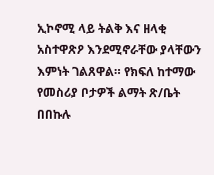ኢኮኖሚ ላይ ትልቅ እና ዘላቂ አስተዋጽዖ እንደሚኖራቸው ያላቸውን እምነት ገልጸዋል። የክፍለ ከተማው የመስሪያ ቦታዎች ልማት ጽ/ቤት በበኩሉ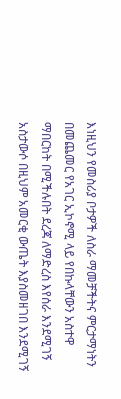እነዚህን የመስሪያ ቦታዎች ለስራ ማመቻችትና ምርታማነትን በመጨመር የአገር ኢኮኖሚ ላይ የበኩላቸውን አስተዋ ማበርከት በሚችሉበት ደረጃ ለማድረስ እየሰራ እንደሚገኝ አስታውሶ በዚህም አመርቂ ውጤት እያስመዘገበ እንደሚገኝ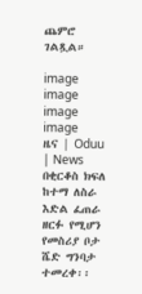ጨምሮ ገልጿል።

image
image
image
image
ዜና | Oduu | News
በቂርቆስ ክፍለ ከተማ ለስራ እድል ፈጠራ ዘርፉ የሚሆን የመስሪያ ቦታ ሼድ ግንባታ ተመረቀ፡፡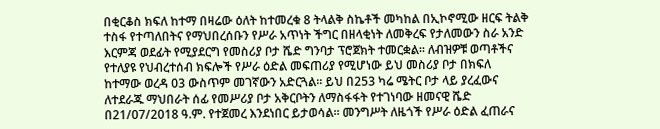በቂርቆስ ክፍለ ከተማ በዛሬው ዕለት ከተመረቁ 8 ትላልቅ ስኬቶች መካከል በኢኮኖሚው ዘርፍ ትልቅ ተስፋ የተጣለበትና የማህበረሰቡን የሥራ አጥነት ችግር በዘላቂነት ለመቅረፍ የታለመውን ስራ አንድ እርምጃ ወደፊት የሚያደርግ የመስሪያ ቦታ ሼድ ግንባታ ፕሮጀክት ተመርቋል። ለብዝዎቹ ወጣቶችና የተለያዩ የህብረተሰብ ክፍሎች የሥራ ዕድል መፍጠሪያ የሚሆነው ይህ መስሪያ ቦታ በክፍለ ከተማው ወረዳ 03 ውስጥም መገኛውን አድርጓል። ይህ በ253 ካሬ ሜትር ቦታ ላይ ያረፈውና ለተደራጁ ማህበራት ሰፊ የመሥሪያ ቦታ አቅርቦትን ለማስፋፋት የተገነባው ዘመናዊ ሼድ በ21/07/2018 ዓ.ም. የተጀመረ እንደነበር ይታወሳል። መንግሥት ለዜጎች የሥራ ዕድል ፈጠራና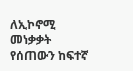ለኢኮኖሚ መነቃቃት የሰጠውን ከፍተኛ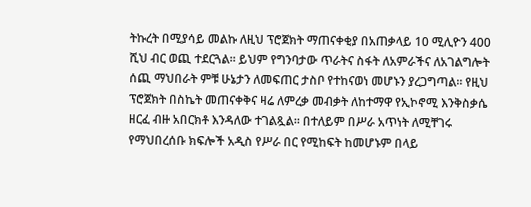ትኩረት በሚያሳይ መልኩ ለዚህ ፕሮጀክት ማጠናቀቂያ በአጠቃላይ 10 ሚሊዮን 400 ሺህ ብር ወጪ ተደርጓል። ይህም የግንባታው ጥራትና ስፋት ለአምራችና ለአገልግሎት ሰጪ ማህበራት ምቹ ሁኔታን ለመፍጠር ታስቦ የተከናወነ መሆኑን ያረጋግጣል። የዚህ ፕሮጀክት በስኬት መጠናቀቅና ዛሬ ለምረቃ መብቃት ለከተማዋ የኢኮኖሚ እንቅስቃሴ ዘርፈ ብዙ አበርክቶ እንዳለው ተገልጿል። በተለይም በሥራ አጥነት ለሚቸገሩ የማህበረሰቡ ክፍሎች አዲስ የሥራ በር የሚከፍት ከመሆኑም በላይ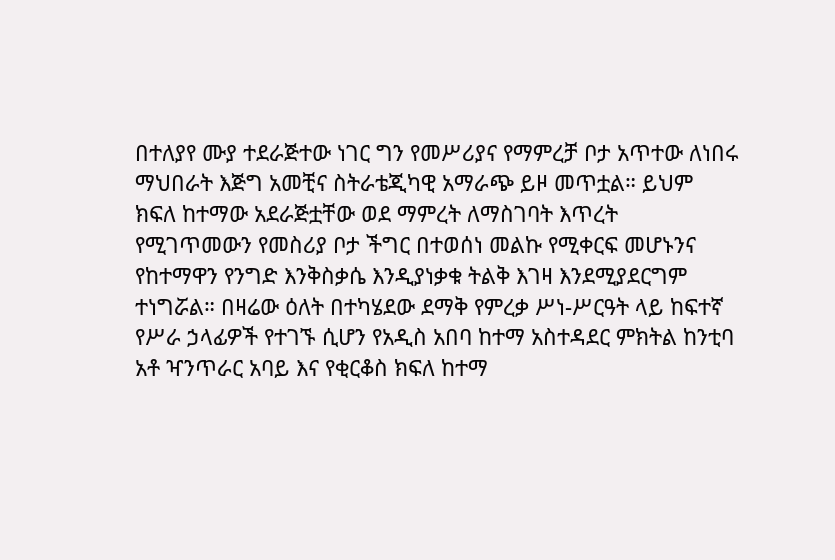በተለያየ ሙያ ተደራጅተው ነገር ግን የመሥሪያና የማምረቻ ቦታ አጥተው ለነበሩ ማህበራት እጅግ አመቺና ስትራቴጂካዊ አማራጭ ይዞ መጥቷል። ይህም ክፍለ ከተማው አደራጅቷቸው ወደ ማምረት ለማስገባት እጥረት የሚገጥመውን የመስሪያ ቦታ ችግር በተወሰነ መልኩ የሚቀርፍ መሆኑንና የከተማዋን የንግድ እንቅስቃሴ እንዲያነቃቁ ትልቅ እገዛ እንደሚያደርግም ተነግሯል። በዛሬው ዕለት በተካሄደው ደማቅ የምረቃ ሥነ-ሥርዓት ላይ ከፍተኛ የሥራ ኃላፊዎች የተገኙ ሲሆን የአዲስ አበባ ከተማ አስተዳደር ምክትል ከንቲባ አቶ ዣንጥራር አባይ እና የቂርቆስ ክፍለ ከተማ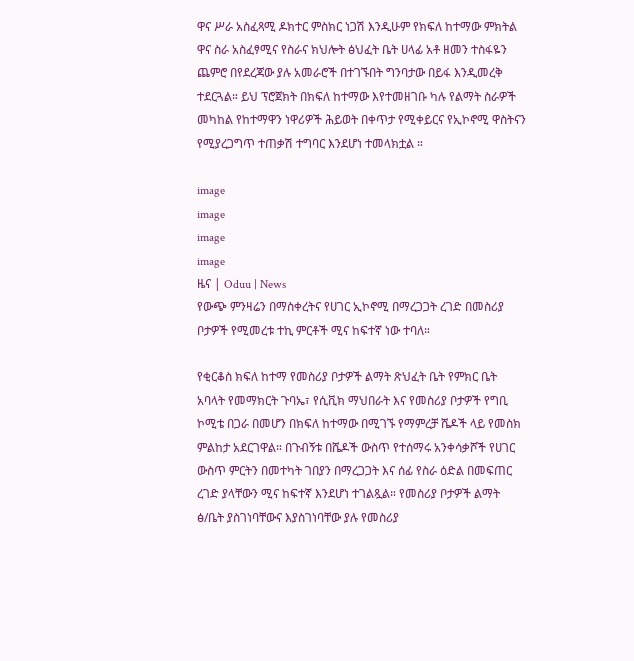ዋና ሥራ አስፈጻሚ ዶክተር ምስክር ነጋሽ እንዲሁም የክፍለ ከተማው ምክትል ዋና ስራ አስፈፃሚና የስራና ክህሎት ፅህፈት ቤት ሀላፊ አቶ ዘመን ተስፋዬን ጨምሮ በየደረጃው ያሉ አመራሮች በተገኙበት ግንባታው በይፋ እንዲመረቅ ተደርጓል። ይህ ፕሮጀክት በክፍለ ከተማው እየተመዘገቡ ካሉ የልማት ስራዎች መካከል የከተማዋን ነዋሪዎች ሕይወት በቀጥታ የሚቀይርና የኢኮኖሚ ዋስትናን የሚያረጋግጥ ተጠቃሽ ተግባር እንደሆነ ተመላክቷል ።

image
image
image
image
ዜና | Oduu | News
የውጭ ምንዛሬን በማስቀረትና የሀገር ኢኮኖሚ በማረጋጋት ረገድ በመስሪያ ቦታዎች የሚመረቱ ተኪ ምርቶች ሚና ከፍተኛ ነው ተባለ።

የቂርቆስ ክፍለ ከተማ የመስሪያ ቦታዎች ልማት ጽህፈት ቤት የምክር ቤት አባላት የመማክርት ጉባኤ፣ የሲቪክ ማህበራት እና የመስሪያ ቦታዎች የግቢ ኮሚቴ በጋራ በመሆን በክፍለ ከተማው በሚገኙ የማምረቻ ሼዶች ላይ የመስክ ምልከታ አደርገዋል። በጉብኝቱ በሼዶች ውስጥ የተሰማሩ አንቀሳቃሾች የሀገር ውስጥ ምርትን በመተካት ገበያን በማረጋጋት እና ሰፊ የስራ ዕድል በመፍጠር ረገድ ያላቸውን ሚና ከፍተኛ እንደሆነ ተገልጿል። የመስሪያ ቦታዎች ልማት ፅ/ቤት ያስገነባቸውና እያስገነባቸው ያሉ የመስሪያ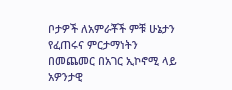ቦታዎች ለአምራቾች ምቹ ሁኔታን የፈጠሩና ምርታማነትን በመጨመር በአገር ኢኮኖሚ ላይ አዎንታዊ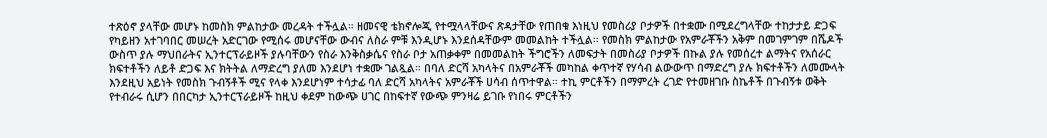ተጽዕኖ ያላቸው መሆኑ ከመስክ ምልከታው መረዳት ተችሏል። ዘመናዊ ቴክኖሎጂ የተሟላላቸውና ጽዳታቸው የጠበቁ እነዚህ የመስሪያ ቦታዎች በተቋሙ በሚደረግላቸው ተከታታይ ድጋፍ የካይዘን አተገባበር መሠረት አድርገው የሚሰሩ መሆናቸው ውብና ለስራ ምቹ እንዲሆኑ እንደሰዳቸውም መመልከት ተችሏል። የመስክ ምልከታው የአምራቾችን አቅም በመገምገም በሼዶች ውስጥ ያሉ ማህበራትና ኢንተርፕራይዞች ያሉባቸውን የስራ እንቅስቃሴና የስራ ቦታ አጠቃቀም በመመልከት ችግሮችን ለመፍታት በመስሪያ ቦታዎች በኩል ያሉ የመሰረተ ልማትና የአሰራር ክፍተቶችን ለይቶ ድጋፍ እና ክትትል ለማድረግ ያለመ እንደሆነ ተቋሙ ገልጿል። በባለ ድርሻ አካላትና በአምራቾች መካከል ቀጥተኛ የሃሳብ ልውውጥ በማድረግ ያሉ ክፍተቶችን ለመሙላት እንደዚህ አይነት የመስክ ጉብኝቶች ሚና የላቀ እንደሆነም ተሳታፊ ባለ ድርሻ አካላትና አምራቾች ሀሳብ ሰጥተዋል። ተኪ ምርቶችን በማምረት ረገድ የተመዘገቡ ስኬቶች በጉብኝቱ ወቅት የተብራሩ ሲሆን በበርካታ ኢንተርፕራይዞች ከዚህ ቀደም ከውጭ ሀገር በከፍተኛ የውጭ ምንዛሬ ይገቡ የነበሩ ምርቶችን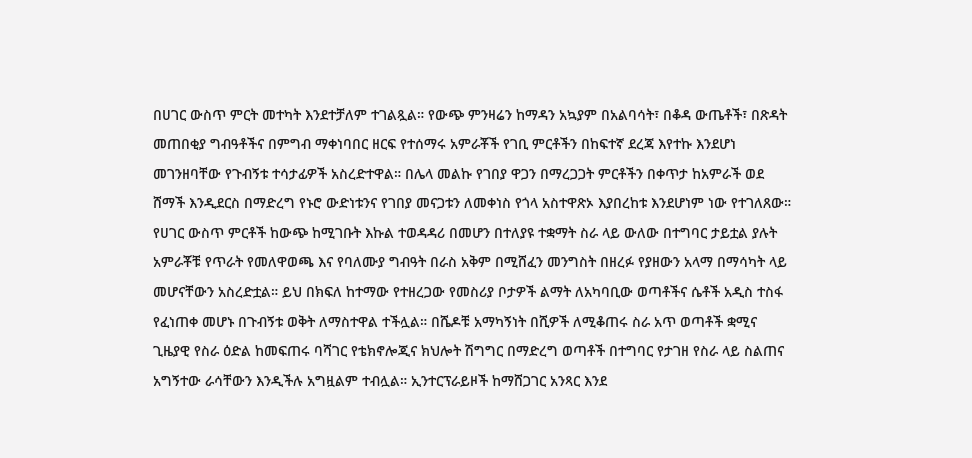በሀገር ውስጥ ምርት መተካት እንደተቻለም ተገልጿል። የውጭ ምንዛሬን ከማዳን አኳያም በአልባሳት፣ በቆዳ ውጤቶች፣ በጽዳት መጠበቂያ ግብዓቶችና በምግብ ማቀነባበር ዘርፍ የተሰማሩ አምራቾች የገቢ ምርቶችን በከፍተኛ ደረጃ እየተኩ እንደሆነ መገንዘባቸው የጉብኝቱ ተሳታፊዎች አስረድተዋል። በሌላ መልኩ የገበያ ዋጋን በማረጋጋት ምርቶችን በቀጥታ ከአምራች ወደ ሸማች እንዲደርስ በማድረግ የኑሮ ውድነቱንና የገበያ መናጋቱን ለመቀነስ የጎላ አስተዋጽኦ እያበረከቱ እንደሆነም ነው የተገለጸው። የሀገር ውስጥ ምርቶች ከውጭ ከሚገቡት እኩል ተወዳዳሪ በመሆን በተለያዩ ተቋማት ስራ ላይ ውለው በተግባር ታይቷል ያሉት አምራቾቹ የጥራት የመለዋወጫ እና የባለሙያ ግብዓት በራስ አቅም በሚሸፈን መንግስት በዘረፉ የያዘውን አላማ በማሳካት ላይ መሆናቸውን አስረድቷል። ይህ በክፍለ ከተማው የተዘረጋው የመስሪያ ቦታዎች ልማት ለአካባቢው ወጣቶችና ሴቶች አዲስ ተስፋ የፈነጠቀ መሆኑ በጉብኝቱ ወቅት ለማስተዋል ተችሏል። በሼዶቹ አማካኝነት በሺዎች ለሚቆጠሩ ስራ አጥ ወጣቶች ቋሚና ጊዜያዊ የስራ ዕድል ከመፍጠሩ ባሻገር የቴክኖሎጂና ክህሎት ሽግግር በማድረግ ወጣቶች በተግባር የታገዘ የስራ ላይ ስልጠና አግኝተው ራሳቸውን እንዲችሉ አግዟልም ተብሏል። ኢንተርፕራይዞች ከማሸጋገር አንጻር እንደ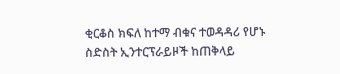ቂርቆስ ክፍለ ከተማ ብቁና ተወዳዳሪ የሆኑ ስድስት ኢንተርፕራይዞች ከጠቅላይ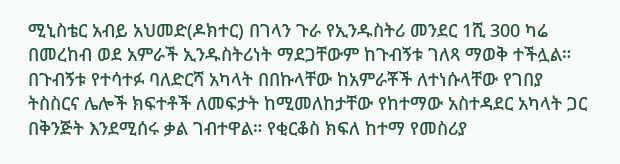ሚኒስቴር አብይ አህመድ(ዶክተር) በገላን ጉራ የኢንዱስትሪ መንደር 1ሺ 300 ካሬ በመረከብ ወደ አምራች ኢንዱስትሪነት ማደጋቸውም ከጉብኝቱ ገለጻ ማወቅ ተችሏል። በጉብኝቱ የተሳተፉ ባለድርሻ አካላት በበኩላቸው ከአምራቾች ለተነሱላቸው የገበያ ትስስርና ሌሎች ክፍተቶች ለመፍታት ከሚመለከታቸው የከተማው አስተዳደር አካላት ጋር በቅንጅት እንደሚሰሩ ቃል ገብተዋል። የቂርቆስ ክፍለ ከተማ የመስሪያ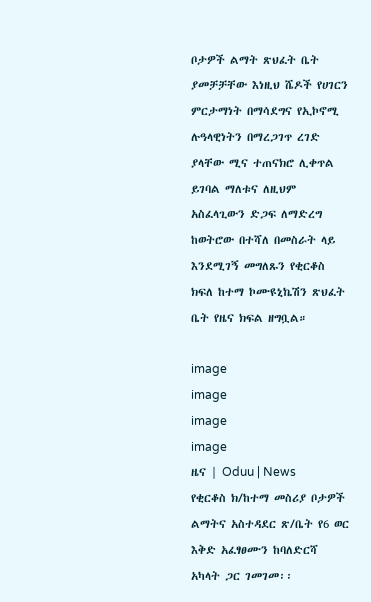ቦታዎች ልማት ጽህፈት ቤት ያመቻቻቸው እነዚህ ሼዶች የሀገርን ምርታማነት በማሳደግና የኢኮኖሚ ሉዓላዊነትን በማረጋገጥ ረገድ ያላቸው ሚና ተጠናክሮ ሊቀጥል ይገባል ማለቱና ለዚህም አስፈላጊውን ድጋፍ ለማድረግ ከወትሮው በተሻለ በመስራት ላይ እንደሚገኝ መግለጹን የቂርቆስ ክፍለ ከተማ ኮሙዩኒኬሽን ጽህፈት ቤት የዜና ክፍል ዘግቧል።

image
image
image
image
ዜና | Oduu | News
የቂርቆስ ክ/ከተማ መስሪያ ቦታዎች ልማትና አስተዳደር ጽ/ቤት የ6 ወር እቅድ አፈፃፀሙን ከባለድርሻ አካላት ጋር ገመገመ፡፡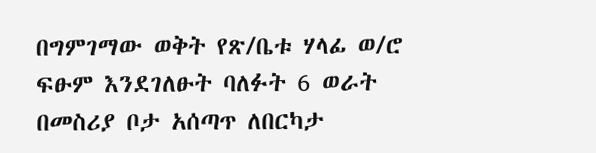በግምገማው ወቅት የጽ/ቤቱ ሃላፊ ወ/ሮ ፍፁም እንደገለፁት ባለፉት 6 ወራት በመስሪያ ቦታ አሰጣጥ ለበርካታ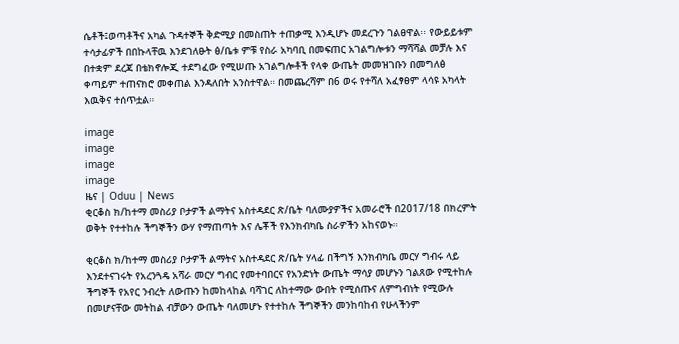ሴቶች፤ወጣቶችና አካል ጉዳተኞች ቅድሚያ በመስጠት ተጠቃሚ እንዲሆኑ መደረጉን ገልፀዋል፡፡ የውይይቱም ተሳታፊዎች በበኩላቸዉ እንደገለፁት ፅ/ቤቱ ምቹ የስራ አካባቢ በመፍጠር አገልግሎቱን ማሻሻል መቻሉ እና በተቋም ደረጃ በቴክኖሎጂ ተደግፈው የሚሠጡ አገልግሎቶች የላቀ ውጤት መመዝገቡን በመግለፅ ቀጣይም ተጠናክሮ መቀጠል እንዳለበት አንስተዋል። በመጨረሻም በ6 ወሩ የተሻለ አፈፃፀም ላሳዩ አካላት እዉቅና ተሰጥቷል።

image
image
image
image
ዜና | Oduu | News
ቂርቆስ ክ/ከተማ መስሪያ ቦታዎች ልማትና አስተዳደር ጽ/ቤት ባለሙያዎችና አመራሮች በ2017/18 በክረምት ወቅት የተተከሉ ችግኞችን ውሃ የማጠጣት እና ሌቾች የእንክብካቤ ስራዎችን አከናወኑ።

ቂርቆስ ክ/ከተማ መስሪያ ቦታዎች ልማትና አስተዳደር ጽ/ቤት ሃላፊ በችግኝ እንክብካቤ መርሃ ግብሩ ላይ እንደተናገሩት የአረንጓዴ አሻራ መርሃ ግብር የመተባበርና የአንድነት ውጤት ማሳያ መሆኑን ገልጸው የሚተከሉ ችግኞች የአየር ንብረት ለውጡን ከመከላከል ባሻገር ለከተማው ውበት የሚሰጡና ለምግብነት የሚውሉ በመሆናቸው መትከል ብቻውን ውጤት ባለመሆኑ የተተከሉ ችግኞችን መንከባከብ የሁላችንም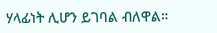ሃላፊነት ሊሆን ይገባል ብለዋል።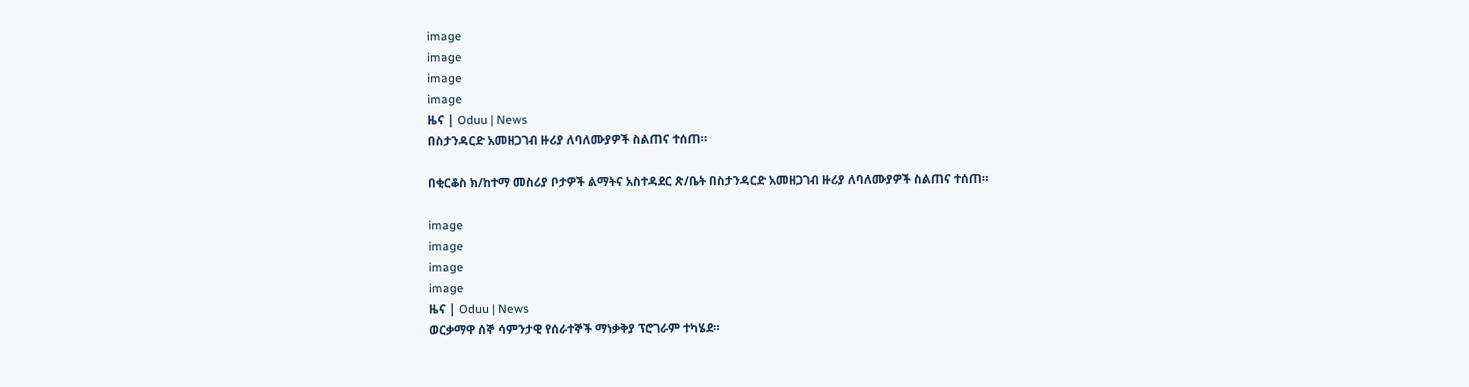image
image
image
image
ዜና | Oduu | News
በስታንዳርድ አመዘጋገብ ዙሪያ ለባለሙያዎች ስልጠና ተሰጠ።

በቂርቆስ ክ/ከተማ መስሪያ ቦታዎች ልማትና አስተዳደር ጽ/ቤት በስታንዳርድ አመዘጋገብ ዙሪያ ለባለሙያዎች ስልጠና ተሰጠ።

image
image
image
image
ዜና | Oduu | News
ወርቃማዋ ሰኞ ሳምንታዊ የሰራተኞች ማነቃቅያ ፕሮገራም ተካሄደ።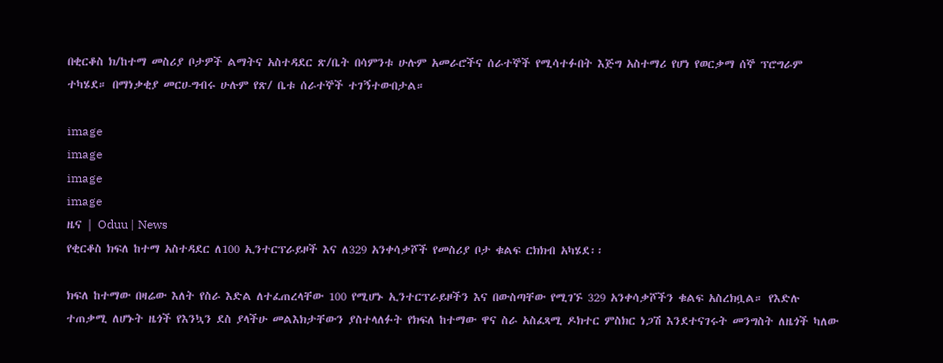በቂርቆስ ክ/ከተማ መስሪያ ቦታዎች ልማትና አስተዳደር ጽ/ቤት በሳምንቱ ሁሉም አመራሮችና ሰራተኞች የሚሳተፉበት እጅግ አስተማሪ የሆነ የወርቃማ ሰኞ ፕሮግራም ተካሄደ። በማነቃቂያ መርሀ-ግብሩ ሁሉም የጽ/ ቤቱ ሰራተኞች ተገኝተውበታል።

image
image
image
image
ዜና | Oduu | News
የቂርቆስ ክፍለ ከተማ አስተዳደር ለ100 ኢንተርፕራይዞች እና ለ329 አንቀሳቃሾች የመስሪያ ቦታ ቁልፍ ርክክብ አካሄደ፡፡

ክፍለ ከተማው በዛሬው እለት የስራ እድል ለተፈጠረላቸው 100 የሚሆኑ ኢንተርፕራይዞችን እና በውስጣቸው የሚገኙ 329 አንቀሳቃሾችን ቁልፍ አስረክቧል። የእድሉ ተጠቃሚ ለሆኑት ዜጎች የእንኳን ደስ ያላችሁ መልእክታቸውን ያስተላለፉት የክፍለ ከተማው ዋና ስራ አስፈጻሚ ዶክተር ምስክር ነጋሽ እንደተናገሩት መንግስት ለዜጎች ካለው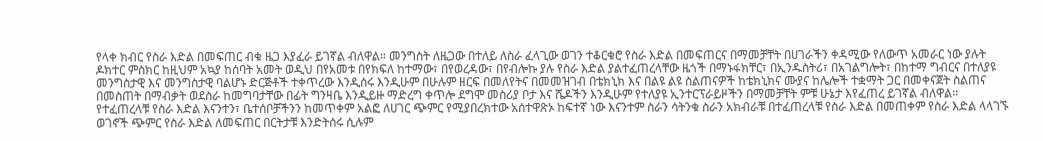የላቀ ክብር የስራ እድል በመፍጠር ብቁ ዜጋ እያፈራ ይገኛል ብለዋል። መንግስት ለዜጋው በተለይ ለስራ ፈላጊው ወገን ተቆርቁሮ የስራ እድል በመፍጠርና በማመቻቸት በሀገራችን ቀዳሚው የለውጥ አመራር ነው ያሉት ዶክተር ምስክር ከዚህም አኳያ ከሰባት አመት ወዲህ በየአመቱ በየክፍለ ከተማው፣ በየወረዳው፣ በየብሎኩ ያሉ የስራ እድል ያልተፈጠረላቸው ዜጎች በማኑፋክቸር፣ በኢንዱስትሪ፣ በአገልግሎት፣ በከተማ ግብርና በተለያዩ መንግስታዊ እና መንግስታዊ ባልሆኑ ድርጅቶች ተቀጥረው እንዲሰሩ እንዲሁም በሁሉም ዘርፍ በመለየትና በመመዝገብ በቴክኒክ እና በልዩ ልዩ ስልጠናዎች ከቴክኒክና ሙያና ከሌሎች ተቋማት ጋር በመቀናጀት ስልጠና በመስጠት በማብቃት ወደስራ ከመግባታቸው በፊት ግንዛቤ እንዲይዙ ማድረግ ቀጥሎ ደግሞ መስሪያ ቦታ እና ሼዶችን እንዲሁም የተለያዩ ኢንተርፕራይዞችን በማመቻቸት ምቹ ሁኔታ እየፈጠረ ይገኛል ብለዋል፡፡ የተፈጠረላቹ የስራ እድል እናንተን፣ ቤተሰቦቻችንን ከመጥቀም አልፎ ለሀገር ጭምር የሚያበረክተው አሰተዋጽኦ ከፍተኛ ነው እናንተም ስራን ሳትንቁ ስራን አክብራቹ በተፈጠረላቹ የስራ እድል በመጠቀም የስራ እድል ላላገኙ ወገኖች ጭምር የስራ እድል ለመፍጠር በርትታቹ እንድትሰሩ ሲሉም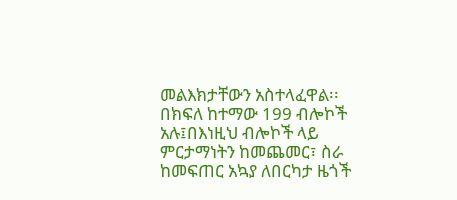መልእክታቸውን አስተላፈዋል፡፡ በክፍለ ከተማው 199 ብሎኮች አሉ፤በእነዚህ ብሎኮች ላይ ምርታማነትን ከመጨመር፣ ስራ ከመፍጠር አኳያ ለበርካታ ዜጎች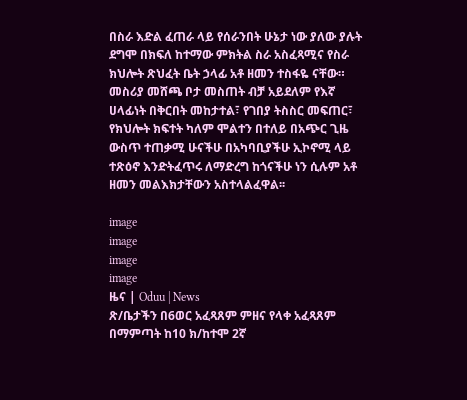በስራ እድል ፈጠራ ላይ የሰራንበት ሁኔታ ነው ያለው ያሉት ደግሞ በክፍለ ከተማው ምክትል ስራ አስፈጻሚና የስራ ክህሎት ጽህፈት ቤት ኃላፊ አቶ ዘመን ተስፋዬ ናቸው። መስሪያ መሸጫ ቦታ መስጠት ብቻ አይደለም የእኛ ሀላፊነት በቅርበት መከታተል፣ የገበያ ትስስር መፍጠር፣ የክህሎት ክፍተት ካለም ሞልተን በተለይ በአጭር ጊዜ ውስጥ ተጠቃሚ ሁናችሁ በአካባቢያችሁ ኢኮኖሚ ላይ ተጽዕኖ እንድትፈጥሩ ለማድረግ ከጎናችሁ ነን ሲሉም አቶ ዘመን መልእክታቸውን አስተላልፈዋል፡፡

image
image
image
image
ዜና | Oduu | News
ጽ/ቤታችን በ6ወር አፈጻጸም ምዘና የላቀ አፈጻጸም በማምጣት ከ10 ክ/ከተሞ 2ኛ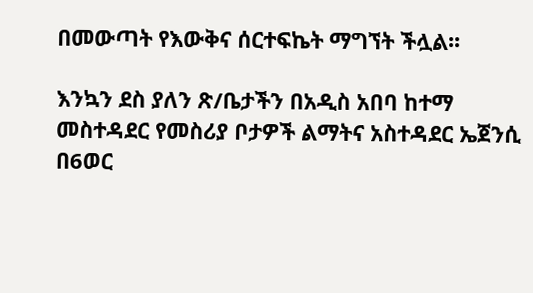በመውጣት የእውቅና ሰርተፍኬት ማግኘት ችሏል፡፡

እንኳን ደስ ያለን ጽ/ቤታችን በአዲስ አበባ ከተማ መስተዳደር የመስሪያ ቦታዎች ልማትና አስተዳደር ኤጀንሲ በ6ወር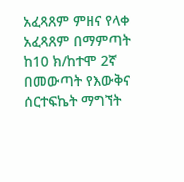አፈጻጸም ምዘና የላቀ አፈጻጸም በማምጣት ከ10 ክ/ከተሞ 2ኛ በመውጣት የእውቅና ሰርተፍኬት ማግኘት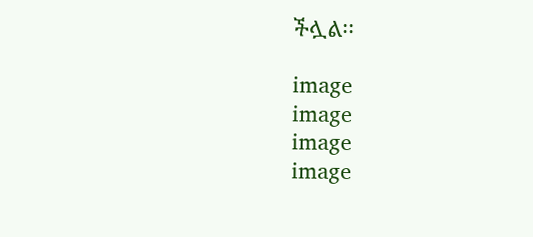ችሏል፡፡

image
image
image
image